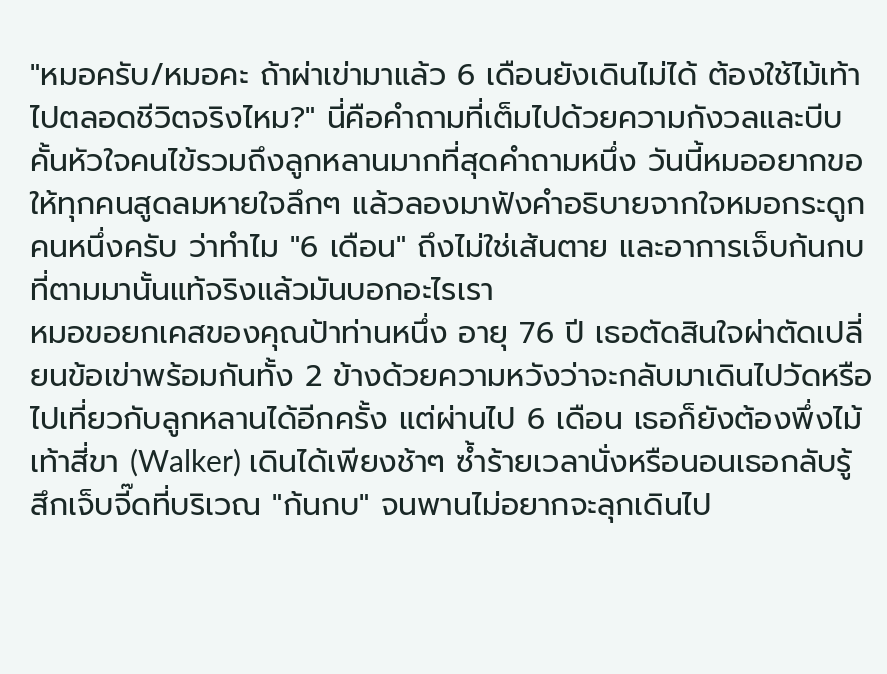"หมอครับ/หมอคะ ถ้าผ่าเข่ามาแล้ว 6 เดือนยังเดินไม่ได้ ต้องใช้ไม้เท้าไปตลอดชีวิตจริงไหม?" นี่คือคำถามที่เต็มไปด้วยความกังวลและบีบคั้นหัวใจคนไข้รวมถึงลูกหลานมากที่สุดคำถามหนึ่ง วันนี้หมออยากขอให้ทุกคนสูดลมหายใจลึกๆ แล้วลองมาฟังคำอธิบายจากใจหมอกระดูกคนหนึ่งครับ ว่าทำไม "6 เดือน" ถึงไม่ใช่เส้นตาย และอาการเจ็บก้นกบที่ตามมานั้นแท้จริงแล้วมันบอกอะไรเรา
หมอขอยกเคสของคุณป้าท่านหนึ่ง อายุ 76 ปี เธอตัดสินใจผ่าตัดเปลี่ยนข้อเข่าพร้อมกันทั้ง 2 ข้างด้วยความหวังว่าจะกลับมาเดินไปวัดหรือไปเที่ยวกับลูกหลานได้อีกครั้ง แต่ผ่านไป 6 เดือน เธอก็ยังต้องพึ่งไม้เท้าสี่ขา (Walker) เดินได้เพียงช้าๆ ซ้ำร้ายเวลานั่งหรือนอนเธอกลับรู้สึกเจ็บจี๊ดที่บริเวณ "ก้นกบ" จนพานไม่อยากจะลุกเดินไป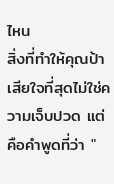ไหน
สิ่งที่ทำให้คุณป้าเสียใจที่สุดไม่ใช่ความเจ็บปวด แต่คือคำพูดที่ว่า "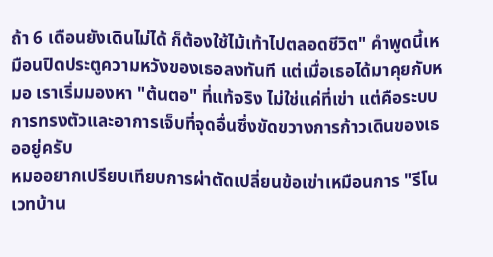ถ้า 6 เดือนยังเดินไม่ได้ ก็ต้องใช้ไม้เท้าไปตลอดชีวิต" คำพูดนี้เหมือนปิดประตูความหวังของเธอลงทันที แต่เมื่อเธอได้มาคุยกับหมอ เราเริ่มมองหา "ต้นตอ" ที่แท้จริง ไม่ใช่แค่ที่เข่า แต่คือระบบการทรงตัวและอาการเจ็บที่จุดอื่นซึ่งขัดขวางการก้าวเดินของเธออยู่ครับ
หมออยากเปรียบเทียบการผ่าตัดเปลี่ยนข้อเข่าเหมือนการ "รีโนเวทบ้าน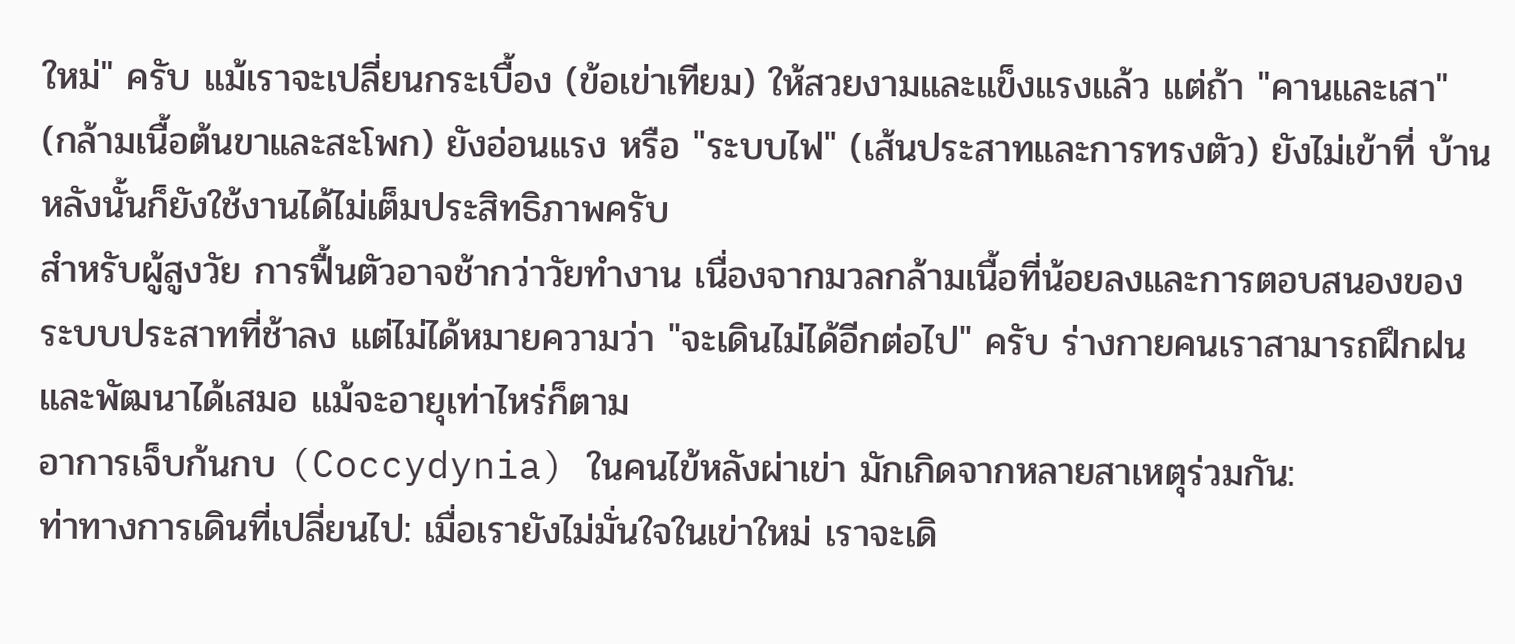ใหม่" ครับ แม้เราจะเปลี่ยนกระเบื้อง (ข้อเข่าเทียม) ให้สวยงามและแข็งแรงแล้ว แต่ถ้า "คานและเสา" (กล้ามเนื้อต้นขาและสะโพก) ยังอ่อนแรง หรือ "ระบบไฟ" (เส้นประสาทและการทรงตัว) ยังไม่เข้าที่ บ้านหลังนั้นก็ยังใช้งานได้ไม่เต็มประสิทธิภาพครับ
สำหรับผู้สูงวัย การฟื้นตัวอาจช้ากว่าวัยทำงาน เนื่องจากมวลกล้ามเนื้อที่น้อยลงและการตอบสนองของระบบประสาทที่ช้าลง แต่ไม่ได้หมายความว่า "จะเดินไม่ได้อีกต่อไป" ครับ ร่างกายคนเราสามารถฝึกฝนและพัฒนาได้เสมอ แม้จะอายุเท่าไหร่ก็ตาม
อาการเจ็บก้นกบ (Coccydynia) ในคนไข้หลังผ่าเข่า มักเกิดจากหลายสาเหตุร่วมกัน:
ท่าทางการเดินที่เปลี่ยนไป: เมื่อเรายังไม่มั่นใจในเข่าใหม่ เราจะเดิ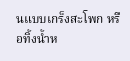นแบบเกร็งสะโพก หรือทิ้งน้ำห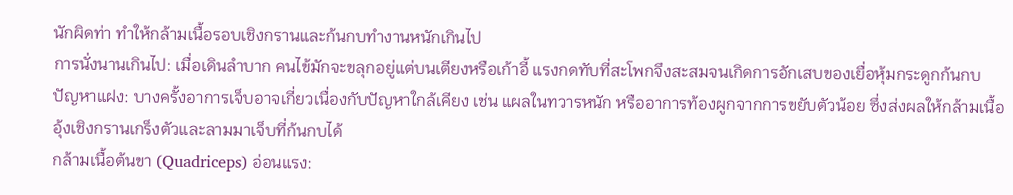นักผิดท่า ทำให้กล้ามเนื้อรอบเชิงกรานและก้นกบทำงานหนักเกินไป
การนั่งนานเกินไป: เมื่อเดินลำบาก คนไข้มักจะขลุกอยู่แต่บนเตียงหรือเก้าอี้ แรงกดทับที่สะโพกจึงสะสมจนเกิดการอักเสบของเยื่อหุ้มกระดูกก้นกบ
ปัญหาแฝง: บางครั้งอาการเจ็บอาจเกี่ยวเนื่องกับปัญหาใกล้เคียง เช่น แผลในทวารหนัก หรืออาการท้องผูกจากการขยับตัวน้อย ซึ่งส่งผลให้กล้ามเนื้ออุ้งเชิงกรานเกร็งตัวและลามมาเจ็บที่ก้นกบได้
กล้ามเนื้อต้นขา (Quadriceps) อ่อนแรง: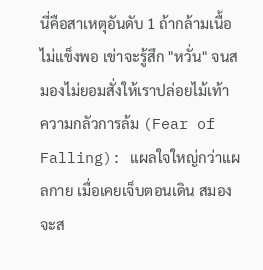นี่คือสาเหตุอันดับ 1 ถ้ากล้ามเนื้อไม่แข็งพอ เข่าจะรู้สึก "หวั่น" จนสมองไม่ยอมสั่งให้เราปล่อยไม้เท้า
ความกลัวการล้ม (Fear of Falling): แผลใจใหญ่กว่าแผลกาย เมื่อเคยเจ็บตอนเดิน สมองจะส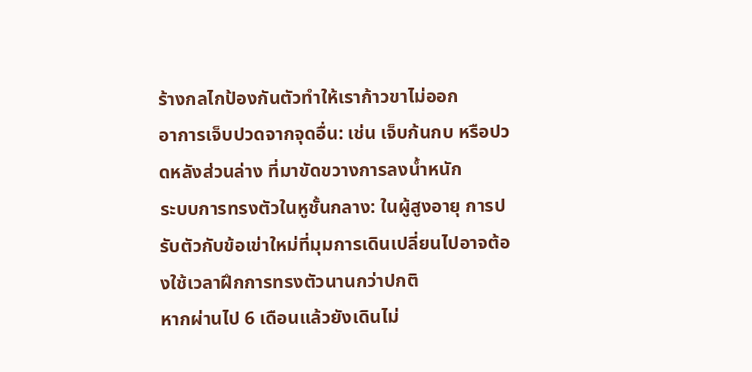ร้างกลไกป้องกันตัวทำให้เราก้าวขาไม่ออก
อาการเจ็บปวดจากจุดอื่น: เช่น เจ็บก้นกบ หรือปวดหลังส่วนล่าง ที่มาขัดขวางการลงน้ำหนัก
ระบบการทรงตัวในหูชั้นกลาง: ในผู้สูงอายุ การปรับตัวกับข้อเข่าใหม่ที่มุมการเดินเปลี่ยนไปอาจต้องใช้เวลาฝึกการทรงตัวนานกว่าปกติ
หากผ่านไป 6 เดือนแล้วยังเดินไม่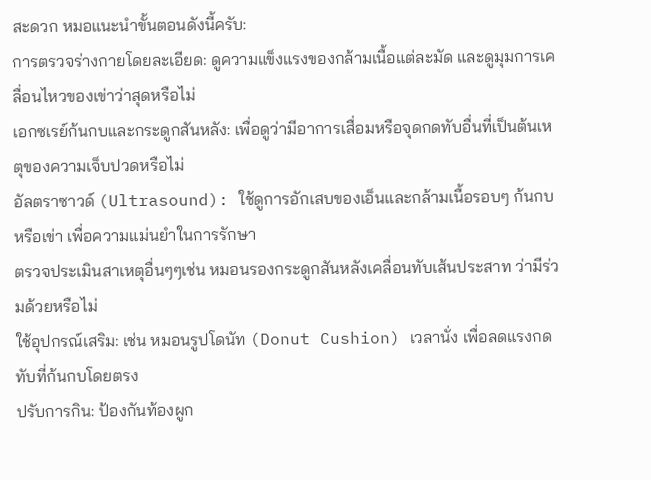สะดวก หมอแนะนำขั้นตอนดังนี้ครับ:
การตรวจร่างกายโดยละเอียด: ดูความแข็งแรงของกล้ามเนื้อแต่ละมัด และดูมุมการเคลื่อนไหวของเข่าว่าสุดหรือไม่
เอกซเรย์ก้นกบและกระดูกสันหลัง: เพื่อดูว่ามีอาการเสื่อมหรือจุดกดทับอื่นที่เป็นต้นเหตุของความเจ็บปวดหรือไม่
อัลตราซาวด์ (Ultrasound): ใช้ดูการอักเสบของเอ็นและกล้ามเนื้อรอบๆ ก้นกบหรือเข่า เพื่อความแม่นยำในการรักษา
ตรวจประเมินสาเหตุอื่นๆๆเช่น หมอนรองกระดูกสันหลังเคลื่อนทับเส้นประสาท ว่ามีร่วมด้วยหรือไม่
ใช้อุปกรณ์เสริม: เช่น หมอนรูปโดนัท (Donut Cushion) เวลานั่ง เพื่อลดแรงกดทับที่ก้นกบโดยตรง
ปรับการกิน: ป้องกันท้องผูก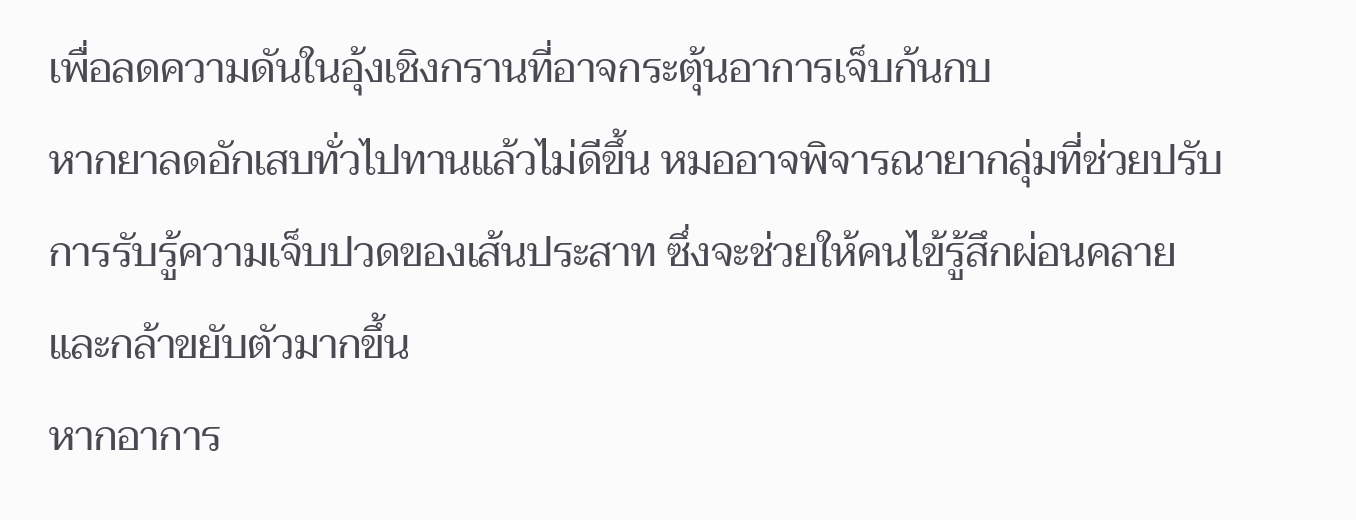เพื่อลดความดันในอุ้งเชิงกรานที่อาจกระตุ้นอาการเจ็บก้นกบ
หากยาลดอักเสบทั่วไปทานแล้วไม่ดีขึ้น หมออาจพิจารณายากลุ่มที่ช่วยปรับการรับรู้ความเจ็บปวดของเส้นประสาท ซึ่งจะช่วยให้คนไข้รู้สึกผ่อนคลายและกล้าขยับตัวมากขึ้น
หากอาการ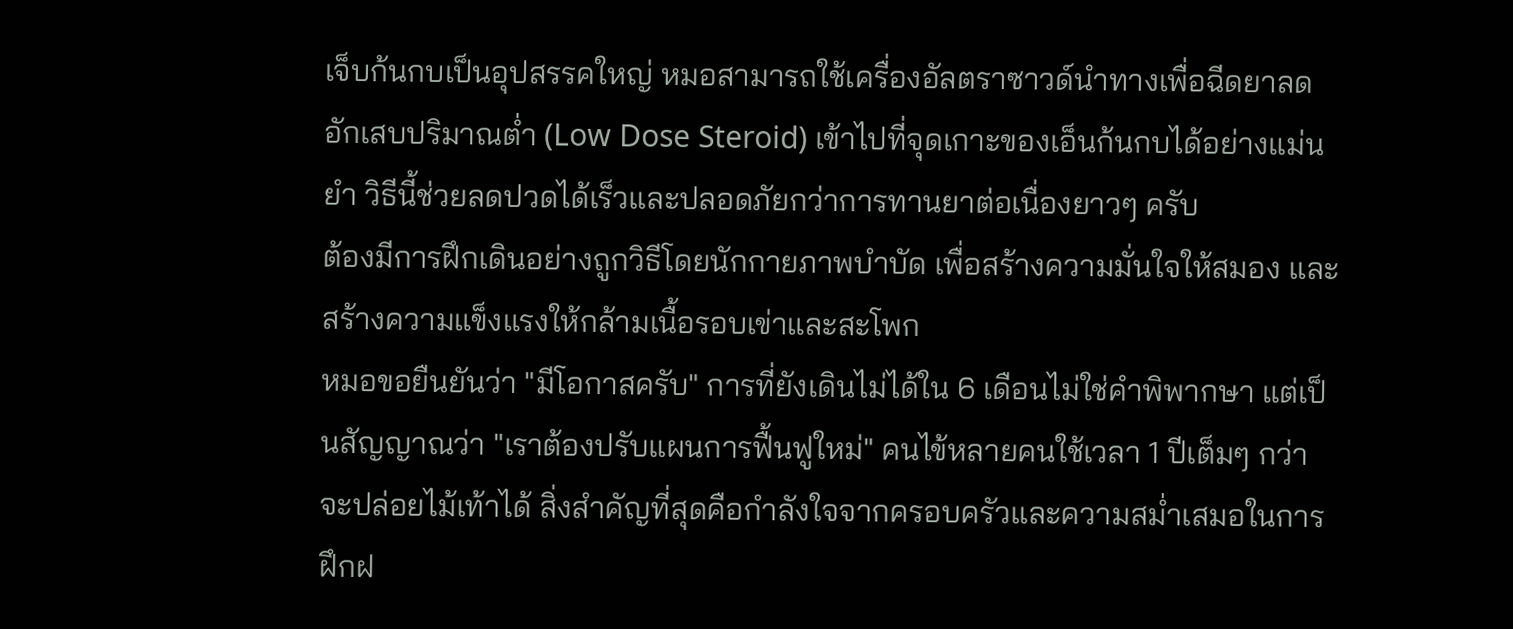เจ็บก้นกบเป็นอุปสรรคใหญ่ หมอสามารถใช้เครื่องอัลตราซาวด์นำทางเพื่อฉีดยาลดอักเสบปริมาณต่ำ (Low Dose Steroid) เข้าไปที่จุดเกาะของเอ็นก้นกบได้อย่างแม่นยำ วิธีนี้ช่วยลดปวดได้เร็วและปลอดภัยกว่าการทานยาต่อเนื่องยาวๆ ครับ
ต้องมีการฝึกเดินอย่างถูกวิธีโดยนักกายภาพบำบัด เพื่อสร้างความมั่นใจให้สมอง และสร้างความแข็งแรงให้กล้ามเนื้อรอบเข่าและสะโพก
หมอขอยืนยันว่า "มีโอกาสครับ" การที่ยังเดินไม่ได้ใน 6 เดือนไม่ใช่คำพิพากษา แต่เป็นสัญญาณว่า "เราต้องปรับแผนการฟื้นฟูใหม่" คนไข้หลายคนใช้เวลา 1 ปีเต็มๆ กว่าจะปล่อยไม้เท้าได้ สิ่งสำคัญที่สุดคือกำลังใจจากครอบครัวและความสม่ำเสมอในการฝึกฝ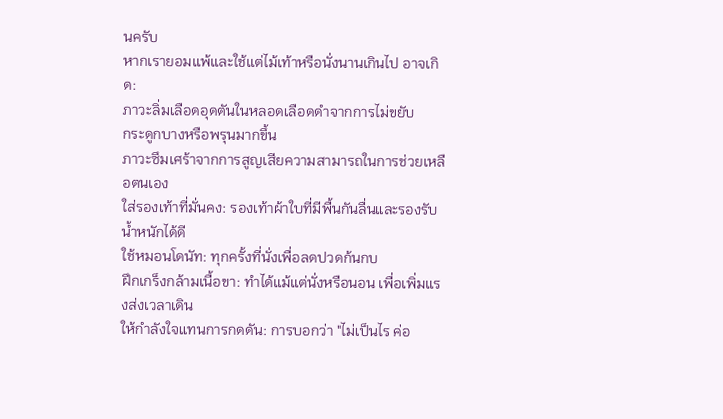นครับ
หากเรายอมแพ้และใช้แต่ไม้เท้าหรือนั่งนานเกินไป อาจเกิด:
ภาวะลิ่มเลือดอุดตันในหลอดเลือดดำจากการไม่ขยับ
กระดูกบางหรือพรุนมากขึ้น
ภาวะซึมเศร้าจากการสูญเสียความสามารถในการช่วยเหลือตนเอง
ใส่รองเท้าที่มั่นคง: รองเท้าผ้าใบที่มีพื้นกันลื่นและรองรับน้ำหนักได้ดี
ใช้หมอนโดนัท: ทุกครั้งที่นั่งเพื่อลดปวดก้นกบ
ฝึกเกร็งกล้ามเนื้อขา: ทำได้แม้แต่นั่งหรือนอน เพื่อเพิ่มแรงส่งเวลาเดิน
ให้กำลังใจแทนการกดดัน: การบอกว่า "ไม่เป็นไร ค่อ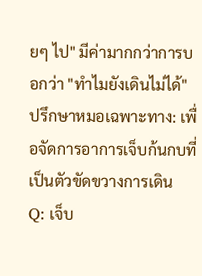ยๆ ไป" มีค่ามากกว่าการบอกว่า "ทำไมยังเดินไม่ได้"
ปรึกษาหมอเฉพาะทาง: เพื่อจัดการอาการเจ็บก้นกบที่เป็นตัวขัดขวางการเดิน
Q: เจ็บ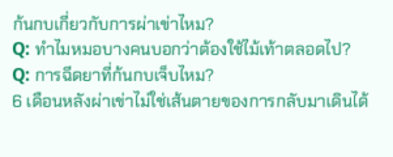ก้นกบเกี่ยวกับการผ่าเข่าไหม?
Q: ทำไมหมอบางคนบอกว่าต้องใช้ไม้เท้าตลอดไป?
Q: การฉีดยาที่ก้นกบเจ็บไหม?
6 เดือนหลังผ่าเข่าไม่ใช่เส้นตายของการกลับมาเดินได้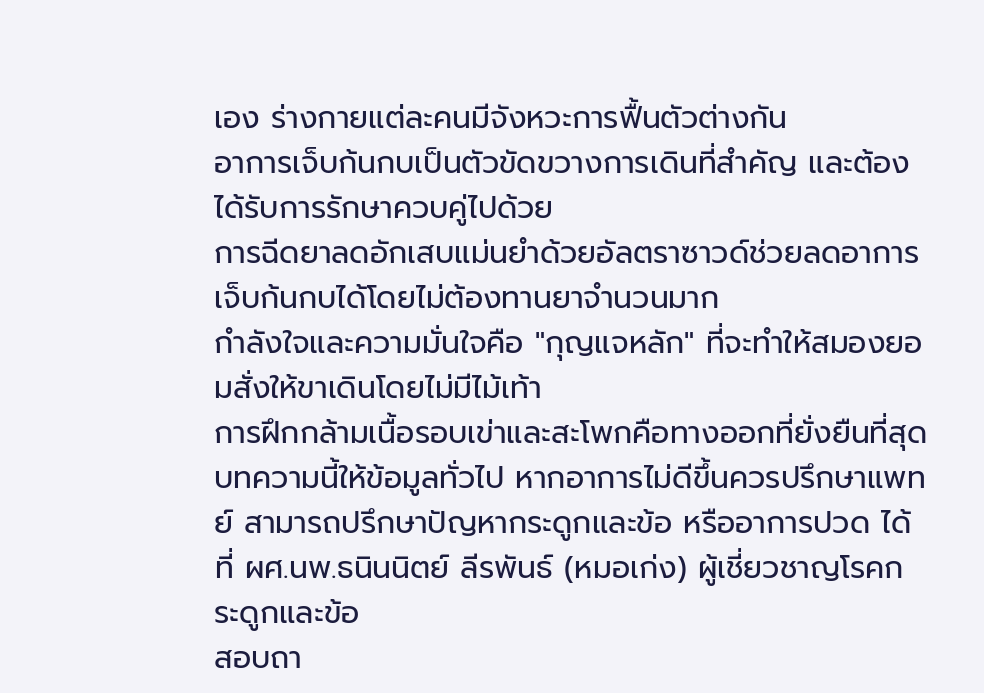เอง ร่างกายแต่ละคนมีจังหวะการฟื้นตัวต่างกัน
อาการเจ็บก้นกบเป็นตัวขัดขวางการเดินที่สำคัญ และต้องได้รับการรักษาควบคู่ไปด้วย
การฉีดยาลดอักเสบแม่นยำด้วยอัลตราซาวด์ช่วยลดอาการเจ็บก้นกบได้โดยไม่ต้องทานยาจำนวนมาก
กำลังใจและความมั่นใจคือ "กุญแจหลัก" ที่จะทำให้สมองยอมสั่งให้ขาเดินโดยไม่มีไม้เท้า
การฝึกกล้ามเนื้อรอบเข่าและสะโพกคือทางออกที่ยั่งยืนที่สุด
บทความนี้ให้ข้อมูลทั่วไป หากอาการไม่ดีขึ้นควรปรึกษาแพทย์ สามารถปรึกษาปัญหากระดูกและข้อ หรืออาการปวด ได้ที่ ผศ.นพ.ธนินนิตย์ ลีรพันธ์ (หมอเก่ง) ผู้เชี่ยวชาญโรคกระดูกและข้อ
สอบถา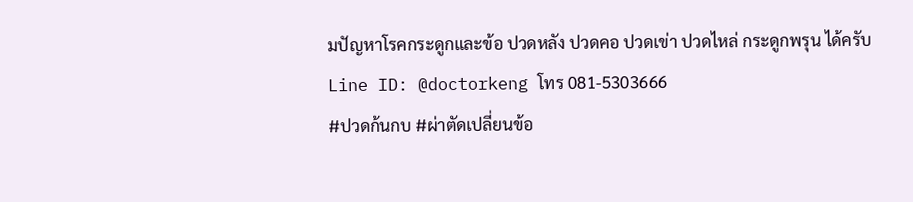มปัญหาโรคกระดูกและข้อ ปวดหลัง ปวดคอ ปวดเข่า ปวดไหล่ กระดูกพรุน ได้ครับ
Line ID: @doctorkeng โทร 081-5303666
#ปวดก้นกบ #ผ่าตัดเปลี่ยนข้อ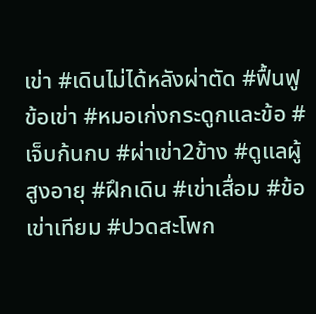เข่า #เดินไม่ได้หลังผ่าตัด #ฟื้นฟูข้อเข่า #หมอเก่งกระดูกและข้อ #เจ็บก้นกบ #ผ่าเข่า2ข้าง #ดูแลผู้สูงอายุ #ฝึกเดิน #เข่าเสื่อม #ข้อเข่าเทียม #ปวดสะโพก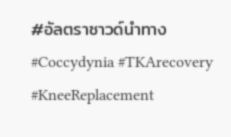#อัลตราซาวด์นำทาง #Coccydynia #TKArecovery #KneeReplacement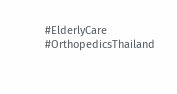#ElderlyCare #OrthopedicsThailand